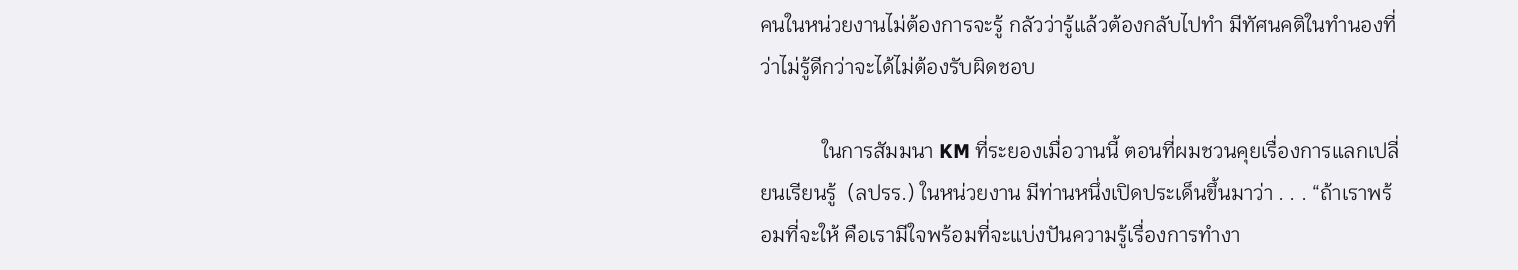คนในหน่วยงานไม่ต้องการจะรู้ กลัวว่ารู้แล้วต้องกลับไปทำ มีทัศนคติในทำนองที่ว่าไม่รู้ดีกว่าจะได้ไม่ต้องรับผิดชอบ

            ในการสัมมนา KM ที่ระยองเมื่อวานนี้ ตอนที่ผมชวนคุยเรื่องการแลกเปลี่ยนเรียนรู้  (ลปรร.) ในหน่วยงาน มีท่านหนึ่งเปิดประเด็นขึ้นมาว่า . . . “ถ้าเราพร้อมที่จะให้ คือเรามีใจพร้อมที่จะแบ่งปันความรู้เรื่องการทำงา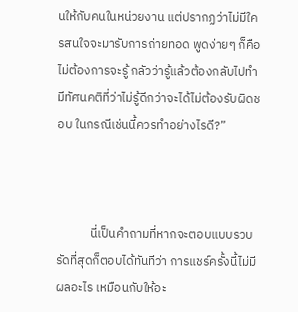นให้กับคนในหน่วยงาน แต่ปรากฏว่าไม่มีใครสนใจจะมารับการถ่ายทอด พูดง่ายๆ ก็คือ ไม่ต้องการจะรู้ กลัวว่ารู้แล้วต้องกลับไปทำ มีทัศนคติที่ว่าไม่รู้ดีกว่าจะได้ไม่ต้องรับผิดชอบ ในกรณีเช่นนี้ควรทำอย่างไรดี?”



            นี่เป็นคำถามที่หากจะตอบแบบรวบรัดที่สุดก็ตอบได้ทันทีว่า การแชร์ครั้งนี้ไม่มีผลอะไร เหมือนกับให้อะ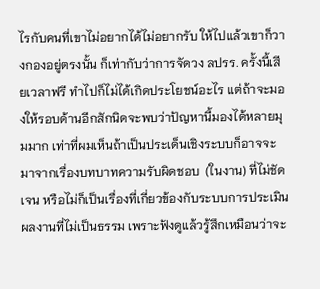ไรกับคนที่เขาไม่อยากได้ไม่อยากรับ ให้ไปแล้วเขาก็วางกองอยู่ตรงนั้น ก็เท่ากับว่าการจัดวง ลปรร. ครั้งนี้เสียเวลาฟรี ทำไปก็ไม่ได้เกิดประโยชน์อะไร แต่ถ้าจะมองให้รอบด้านอีกสักนิดจะพบว่าปัญหานี้มองได้หลายมุมมาก เท่าที่ผมเห็นถ้าเป็นประเด็นเชิงระบบก็อาจจะมาจากเรื่องบทบาทความรับผิดชอบ  (ในงาน) ที่ไม่ชัดเจน หรือไม่ก็เป็นเรื่องที่เกี่ยวข้องกับระบบการประเมินผลงานที่ไม่เป็นธรรม เพราะฟังดูแล้วรู้สึกเหมือนว่าจะ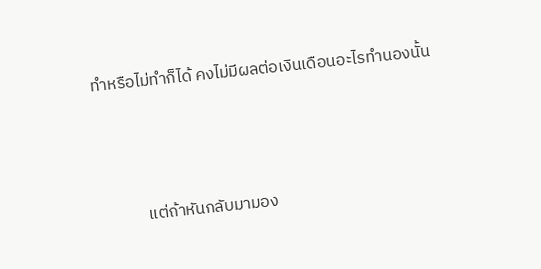ทำหรือไม่ทำก็ได้ คงไม่มีผลต่อเงินเดือนอะไรทำนองนั้น



            แต่ถ้าหันกลับมามอง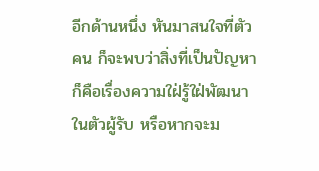อีกด้านหนึ่ง หันมาสนใจที่ตัวคน ก็จะพบว่าสิ่งที่เป็นปัญหาก็คือเรื่องความใฝ่รู้ใฝ่พัฒนาในตัวผู้รับ หรือหากจะม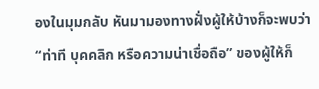องในมุมกลับ หันมามองทางฝั่งผู้ให้บ้างก็จะพบว่า “ท่าที บุคคลิก หรือความน่าเชื่อถือ” ของผู้ให้ก็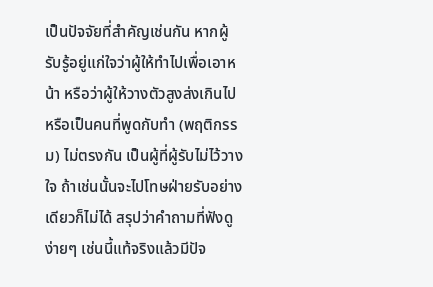เป็นปัจจัยที่สำคัญเช่นกัน หากผู้รับรู้อยู่แก่ใจว่าผู้ให้ทำไปเพื่อเอาหน้า หรือว่าผู้ให้วางตัวสูงส่งเกินไป หรือเป็นคนที่พูดกับทำ (พฤติกรรม) ไม่ตรงกัน เป็นผู้ที่ผู้รับไม่ไว้วางใจ ถ้าเช่นนั้นจะไปโทษฝ่ายรับอย่างเดียวก็ไม่ได้ สรุปว่าคำถามที่ฟังดูง่ายๆ เช่นนี้แท้จริงแล้วมีปัจ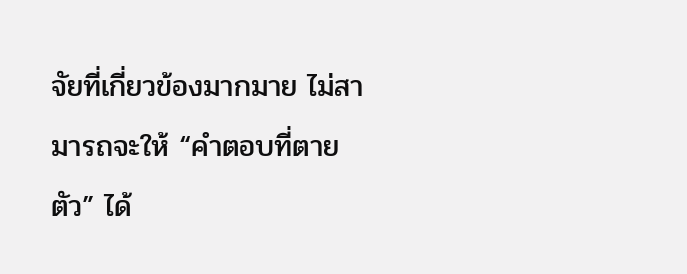จัยที่เกี่ยวข้องมากมาย ไม่สามารถจะให้ “คำตอบที่ตายตัว” ได้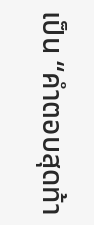เป็น “คำตอบสุดท้า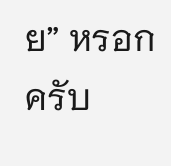ย” หรอกครับ